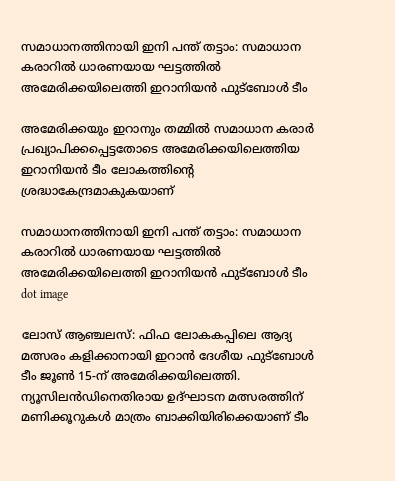സമാധാനത്തിനായി ഇനി പന്ത് തട്ടാം: സമാധാന കരാറിൽ ധാരണയായ ഘട്ടത്തിൽ അമേരിക്കയിലെത്തി ഇറാനിയൻ ഫുട്ബോൾ ടീം

അമേരിക്കയും ഇറാനും തമ്മിൽ സമാധാന കരാർ പ്രഖ്യാപിക്കപ്പെട്ടതോടെ അമേരിക്കയിലെത്തിയ ഇറാനിയൻ ടീം ലോകത്തിൻ്റെ ശ്രദ്ധാകേന്ദ്രമാകുകയാണ്

സമാധാനത്തിനായി ഇനി പന്ത് തട്ടാം: സമാധാന കരാറിൽ ധാരണയായ ഘട്ടത്തിൽ അമേരിക്കയിലെത്തി ഇറാനിയൻ ഫുട്ബോൾ ടീം
dot image

ലോസ് ആഞ്ചലസ്: ഫിഫ ലോകകപ്പിലെ ആദ്യ മത്സരം കളിക്കാനായി ഇറാൻ ദേശീയ ഫുട്ബോൾ ടീം ജൂൺ 15-ന് അമേരിക്കയിലെത്തി. ന്യൂസിലൻഡിനെതിരായ ഉദ്ഘാടന മത്സരത്തിന് മണിക്കൂറുകൾ മാത്രം ബാക്കിയിരിക്കെയാണ് ടീം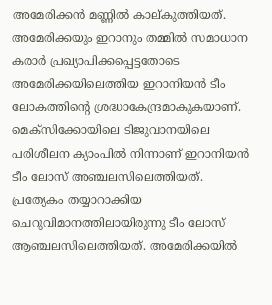അമേരിക്കൻ മണ്ണിൽ കാല്കുത്തിയത്. അമേരിക്കയും ഇറാനും തമ്മിൽ സമാധാന കരാർ പ്രഖ്യാപിക്കപ്പെട്ടതോടെ അമേരിക്കയിലെത്തിയ ഇറാനിയൻ ടീം ലോകത്തിൻ്റെ ശ്രദ്ധാകേന്ദ്രമാകുകയാണ്. മെക്സിക്കോയിലെ ടിജുവാനയിലെ പരിശീലന ക്യാംപിൽ നിന്നാണ് ഇറാനിയൻ ടീം ലോസ് അഞ്ചലസിലെത്തിയത്. പ്രത്യേകം തയ്യാറാക്കിയ ചെറുവിമാനത്തിലായിരുന്നു ടീം ലോസ് ആഞ്ചലസിലെത്തിയത്. അമേരിക്കയിൽ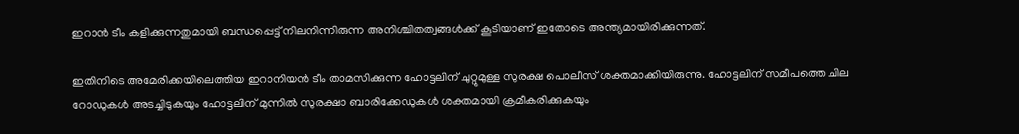ഇറാൻ ടീം കളിക്കുന്നതുമായി ബന്ധപ്പെട്ട് നിലനിന്നിരുന്ന അനിശ്ചിതത്വങ്ങൾക്ക് കൂടിയാണ് ഇതോടെ അന്ത്യമായിരിക്കുന്നത്.

ഇതിനിടെ അമേരിക്കയിലെത്തിയ ഇറാനിയൻ ടീം താമസിക്കുന്ന ഹോട്ടലിന് ചുറ്റുമുള്ള സുരക്ഷ പൊലീസ് ശക്തമാക്കിയിരുന്നു. ഹോട്ടലിന് സമീപത്തെ ചില റോഡുകൾ അടച്ചിടുകയും ഹോട്ടലിന് മുന്നിൽ സുരക്ഷാ ബാരിക്കേഡുകൾ ശക്തമായി ക്രമീകരിക്കുകയും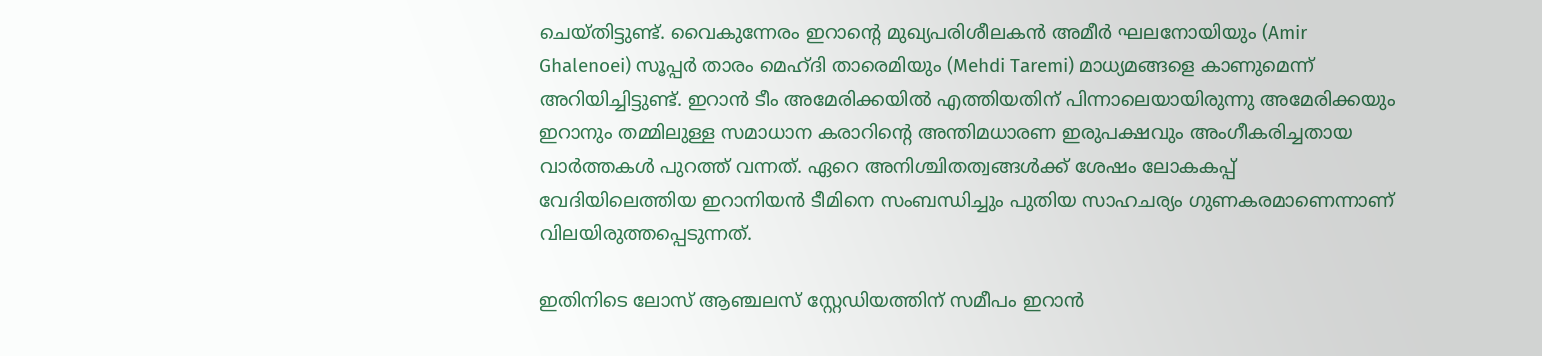ചെയ്തിട്ടുണ്ട്. വൈകുന്നേരം ഇറാൻ്റെ മുഖ്യപരിശീലകൻ അമീർ ഘലനോയിയും (Amir Ghalenoei) സൂപ്പർ താരം മെഹ്ദി താരെമിയും (Mehdi Taremi) മാധ്യമങ്ങളെ കാണുമെന്ന് അറിയിച്ചിട്ടുണ്ട്. ഇറാൻ ടീം അമേരിക്കയിൽ എത്തിയതിന് പിന്നാലെയായിരുന്നു അമേരിക്കയും ഇറാനും തമ്മിലുള്ള സമാധാന കരാറിൻ്റെ അന്തിമധാരണ ഇരുപക്ഷവും അംഗീകരിച്ചതായ വാ‍ർത്തകൾ പുറത്ത് വന്നത്. ഏറെ അനിശ്ചിതത്വങ്ങൾക്ക് ശേഷം ലോകകപ്പ് വേദിയിലെത്തിയ ഇറാനിയൻ ടീമിനെ സംബന്ധിച്ചും പുതിയ സാഹചര്യം ഗുണകരമാണെന്നാണ് വിലയിരുത്തപ്പെടുന്നത്.

ഇതിനിടെ ലോസ് ആഞ്ചലസ് സ്റ്റേഡിയത്തിന് സമീപം ഇറാൻ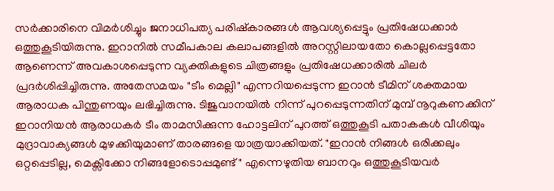സർക്കാരിനെ വിമർശിച്ചും ജനാധിപത്യ പരിഷ്കാരങ്ങൾ ആവശ്യപ്പെട്ടും പ്രതിഷേധക്കാർ ഒത്തുകൂടിയിരുന്നു. ഇറാനിൽ സമീപകാല കലാപങ്ങളിൽ അറസ്റ്റിലായതോ കൊല്ലപ്പെട്ടതോ ആണെന്ന് അവകാശപ്പെടുന്ന വ്യക്തികളുടെ ചിത്രങ്ങളും പ്രതിഷേധക്കാരിൽ ചിലർ പ്രദർശിപ്പിച്ചിരുന്നു. അതേസമയം "ടീം മെല്ലി" എന്നറിയപ്പെടുന്ന ഇറാൻ ടീമിന് ശക്തമായ ആരാധക പിന്തുണയും ലഭിച്ചിരുന്നു. ടിജുവാനയിൽ നിന്ന് പുറപ്പെടുന്നതിന് മുമ്പ് നൂറുകണക്കിന് ഇറാനിയൻ ആരാധകർ ടീം താമസിക്കുന്ന ഹോട്ടലിന് പുറത്ത് ഒത്തുകൂടി പതാകകൾ വീശിയും മുദ്രാവാക്യങ്ങൾ മുഴക്കിയുമാണ് താരങ്ങളെ യാത്രയാക്കിയത്. "ഇറാൻ നിങ്ങൾ ഒരിക്കലും ഒറ്റപ്പെടില്ല, മെക്സിക്കോ നിങ്ങളോടൊപ്പമുണ്ട്" എന്നെഴുതിയ ബാനറും ഒത്തുകൂടിയവർ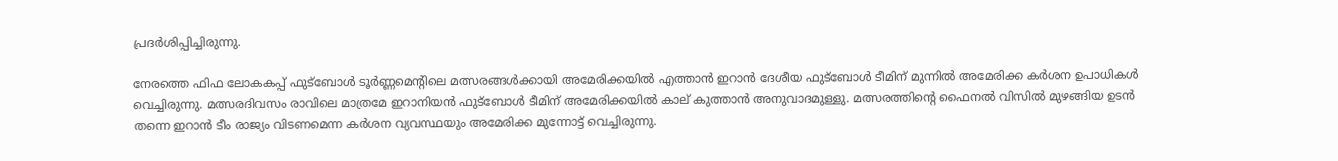പ്രദർശിപ്പിച്ചിരുന്നു.

നേരത്തെ ഫിഫ ലോകകപ്പ് ഫുട്ബോൾ ടൂർണ്ണമെൻ്റിലെ മത്സരങ്ങൾക്കായി അമേരിക്കയിൽ എത്താൻ ഇറാൻ ദേശീയ ഫുട്ബോൾ ടീമിന് മുന്നിൽ അമേരിക്ക കർശന ഉപാധികൾ വെച്ചിരുന്നു. മത്സരദിവസം രാവിലെ മാത്രമേ ഇറാനിയൻ ഫുട്ബോൾ ടീമിന് അമേരിക്കയിൽ കാല് കുത്താൻ അനുവാദമുള്ളു. മത്സരത്തിൻ്റെ ഫൈനൽ വിസിൽ മുഴങ്ങിയ ഉടൻ തന്നെ ഇറാൻ ടീം രാജ്യം വിടണമെന്ന കർശന വ്യവസ്ഥയും അമേരിക്ക മുന്നോട്ട് വെച്ചിരുന്നു.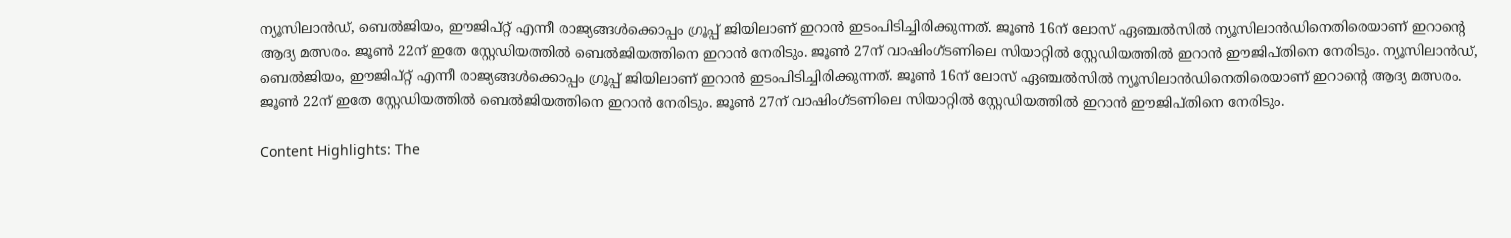ന്യൂസിലാൻഡ്, ബെൽജിയം, ഈജിപ്റ്റ് എന്നീ രാജ്യങ്ങൾക്കൊപ്പം ഗ്രൂപ്പ് ജിയിലാണ് ഇറാൻ ഇടംപിടിച്ചിരിക്കുന്നത്. ജൂൺ 16ന് ലോസ് ഏഞ്ചൽസിൽ ന്യൂസിലാൻഡിനെതിരെയാണ് ഇറാൻ്റെ ആദ്യ മത്സരം. ജൂൺ 22ന് ഇതേ സ്റ്റേഡിയത്തിൽ ബെൽജിയത്തിനെ ഇറാൻ നേരിടും. ജൂൺ 27ന് വാഷിംഗ്ടണിലെ സിയാറ്റിൽ സ്റ്റേഡിയത്തിൽ ഇറാൻ ഈജിപ്തിനെ നേരിടും. ന്യൂസിലാൻഡ്, ബെൽജിയം, ഈജിപ്റ്റ് എന്നീ രാജ്യങ്ങൾക്കൊപ്പം ഗ്രൂപ്പ് ജിയിലാണ് ഇറാൻ ഇടംപിടിച്ചിരിക്കുന്നത്. ജൂൺ 16ന് ലോസ് ഏഞ്ചൽസിൽ ന്യൂസിലാൻഡിനെതിരെയാണ് ഇറാൻ്റെ ആദ്യ മത്സരം. ജൂൺ 22ന് ഇതേ സ്റ്റേഡിയത്തിൽ ബെൽജിയത്തിനെ ഇറാൻ നേരിടും. ജൂൺ 27ന് വാഷിംഗ്ടണിലെ സിയാറ്റിൽ സ്റ്റേഡിയത്തിൽ ഇറാൻ ഈജിപ്തിനെ നേരിടും.

Content Highlights: The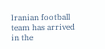Iranian football team has arrived in the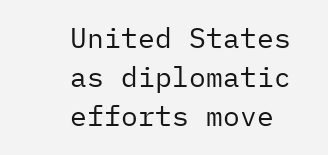United States as diplomatic efforts move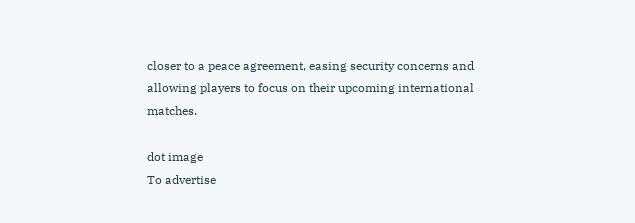closer to a peace agreement, easing security concerns and allowing players to focus on their upcoming international matches.

dot image
To advertise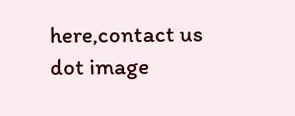here,contact us
dot image